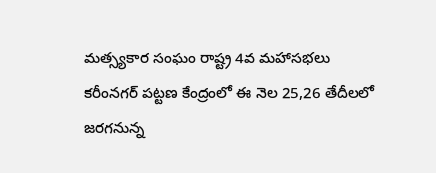మత్స్యకార సంఘం రాష్ట్ర 4వ మహాసభలు
కరీంనగర్ పట్టణ కేంద్రంలో ఈ నెల 25,26 తేదీలలో జరగనున్న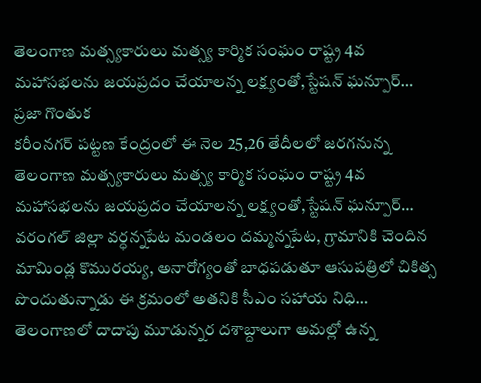తెలంగాణ మత్స్యకారులు మత్స్య కార్మిక సంఘం రాష్ట్ర 4వ మహాసభలను జయప్రదం చేయాలన్న లక్ష్యంతో,స్టేషన్ ఘన్పూర్…
ప్రజా గొంతుక
కరీంనగర్ పట్టణ కేంద్రంలో ఈ నెల 25,26 తేదీలలో జరగనున్న తెలంగాణ మత్స్యకారులు మత్స్య కార్మిక సంఘం రాష్ట్ర 4వ మహాసభలను జయప్రదం చేయాలన్న లక్ష్యంతో,స్టేషన్ ఘన్పూర్…
వరంగల్ జిల్లా వర్ధన్నపేట మండలం దమ్మన్నపేట, గ్రామానికి చెందిన మామిండ్ల కొమురయ్య, అనారోగ్యంతో బాధపడుతూ ఆసుపత్రిలో చికిత్స పొందుతున్నాడు ఈ క్రమంలో అతనికి సీఎం సహాయ నిధి…
తెలంగాణలో దాదాపు మూడున్నర దశాబ్దాలుగా అమల్లో ఉన్న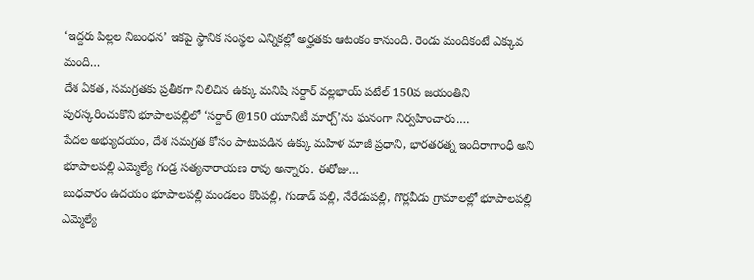‘ఇద్దరు పిల్లల నిబంధన’ ఇకపై స్థానిక సంస్థల ఎన్నికల్లో అర్హతకు ఆటంకం కానుంది. రెండు మందికంటే ఎక్కువ మంది…
దేశ ఏకత, సమగ్రతకు ప్రతీకగా నిలిచిన ఉక్కు మనిషి సర్దార్ వల్లభాయ్ పటేల్ 150వ జయంతిని పురస్కరించుకొని భూపాలపల్లిలో ‘సర్దార్ @150 యూనిటీ మార్చ్’ను ఘనంగా నిర్వహించారు.…
పేదల అభ్యుదయం, దేశ సమగ్రత కోసం పాటుపడిన ఉక్కు మహిళ మాజీ ప్రధాని, భారతరత్న ఇందిరాగాంధీ అని భూపాలపల్లి ఎమ్మెల్యే గండ్ర సత్యనారాయణ రావు అన్నారు. ఈరోజు…
బుధవారం ఉదయం భూపాలపల్లి మండలం కొంపల్లి, గుడాడ్ పల్లి, నేరేడుపల్లి, గొర్లవీడు గ్రామాలల్లో భూపాలపల్లి ఎమ్మెల్యే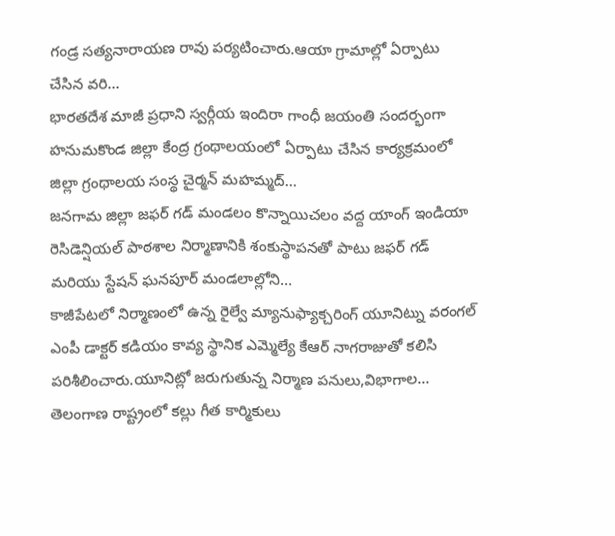గండ్ర సత్యనారాయణ రావు పర్యటించారు.ఆయా గ్రామాల్లో ఏర్పాటు చేసిన వరి…
భారతదేశ మాజీ ప్రధాని స్వర్గీయ ఇందిరా గాంధీ జయంతి సందర్భంగా హనుమకొండ జిల్లా కేంద్ర గ్రంథాలయంలో ఏర్పాటు చేసిన కార్యక్రమంలో జిల్లా గ్రంథాలయ సంస్థ చైర్మన్ మహమ్మద్…
జనగామ జిల్లా జఫర్ గడ్ మండలం కొన్నాయిచలం వద్ద యాంగ్ ఇండియా రెసిడెన్షియల్ పాఠశాల నిర్మాణానికి శంకుస్థాపనతో పాటు జఫర్ గడ్ మరియు స్టేషన్ ఘనపూర్ మండలాల్లోని…
కాజీపేటలో నిర్మాణంలో ఉన్న రైల్వే మ్యానుఫ్యాక్చరింగ్ యూనిట్ను వరంగల్ ఎంపీ డాక్టర్ కడియం కావ్య స్థానిక ఎమ్మెల్యే కేఆర్ నాగరాజుతో కలిసి పరిశీలించారు.యూనిట్లో జరుగుతున్న నిర్మాణ పనులు,విభాగాల…
తెలంగాణ రాష్ట్రంలో కల్లు గీత కార్మికులు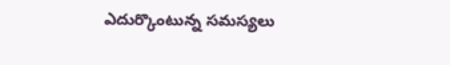ఎదుర్కొంటున్న సమస్యలు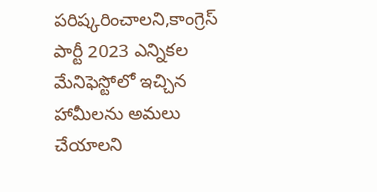పరిష్కరించాలని,కాంగ్రెస్ పార్టీ 2023 ఎన్నికల మేనిఫెస్టోలో ఇచ్చిన హామీలను అమలు చేయాలని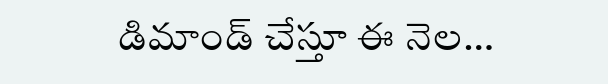డిమాండ్ చేస్తూ ఈ నెల…